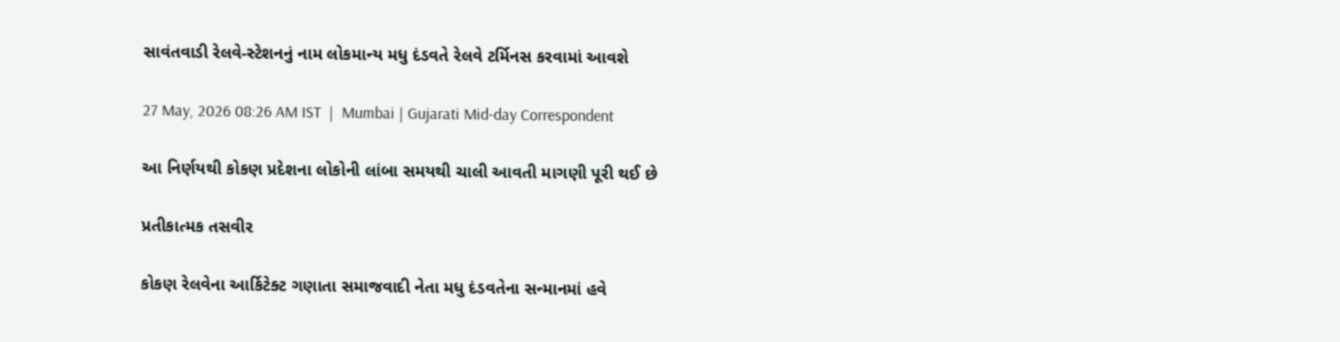સાવંતવાડી રેલવે-સ્ટેશનનું નામ લોકમાન્ય મધુ દંડવતે રેલવે ટર્મિનસ કરવામાં આવશે

27 May, 2026 08:26 AM IST  |  Mumbai | Gujarati Mid-day Correspondent

આ નિર્ણયથી કોકણ પ્રદેશના લોકોની લાંબા સમયથી ચાલી આવતી માગણી પૂરી થઈ છે

પ્રતીકાત્મક તસવીર

કોકણ રેલવેના આર્કિટેક્ટ ગણાતા સમાજવાદી નેતા મધુ દંડવતેના સન્માનમાં હવે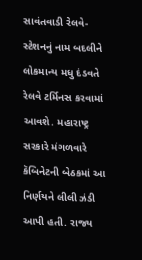સાવંતવાડી રેલવે-સ્ટેશનનું નામ બદલીને લોકમાન્ય મધુ દંડવતે રેલવે ટર્મિનસ કરવામાં આવશે. મહારાષ્ટ્ર સરકારે મંગળવારે કૅબિનેટની બેઠકમાં આ નિર્ણયને લીલી ઝંડી આપી હતી. રાજ્ય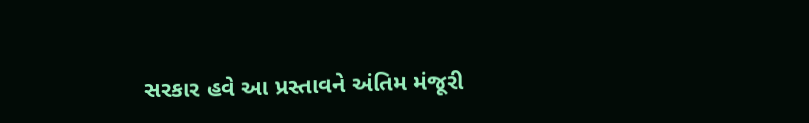સરકાર હવે આ પ્રસ્તાવને અંતિમ મંજૂરી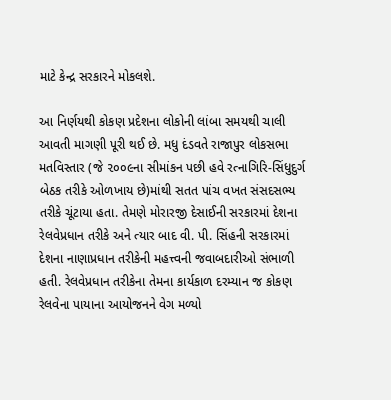માટે કેન્દ્ર સરકારને મોકલશે.

આ નિર્ણયથી કોકણ પ્રદેશના લોકોની લાંબા સમયથી ચાલી આવતી માગણી પૂરી થઈ છે. મધુ દંડવતે રાજાપુર લોકસભા મતવિસ્તાર (જે ૨૦૦૯ના સીમાંકન પછી હવે રત્નાગિરિ-સિંધુદુર્ગ બેઠક તરીકે ઓળખાય છે)માંથી સતત પાંચ વખત સંસદસભ્ય તરીકે ચૂંટાયા હતા. તેમણે મોરારજી દેસાઈની સરકારમાં દેશના રેલવેપ્રધાન તરીકે અને ત્યાર બાદ વી. પી. સિંહની સરકારમાં દેશના નાણાપ્રધાન તરીકેની મહત્ત્વની જવાબદારીઓ સંભાળી હતી. રેલવેપ્રધાન તરીકેના તેમના કાર્યકાળ દરમ્યાન જ કોકણ રેલવેના પાયાના આયોજનને વેગ મળ્યો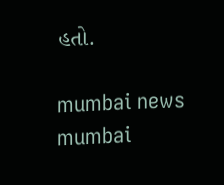હતો.

mumbai news mumbai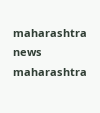maharashtra news maharashtra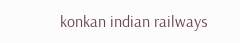konkan indian railways